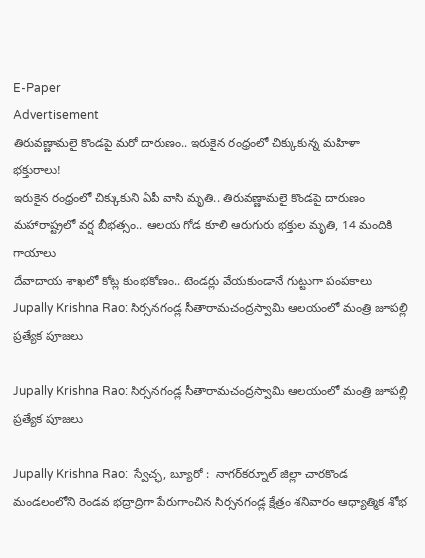E-Paper
Advertisement
తిరువణ్ణామలై కొండపై మరో దారుణం.. ఇరుకైన రంధ్రంలో చిక్కుకున్న మహిళా భక్తురాలు!
ఇరుకైన రంధ్రంలో చిక్కుకుని ఏపీ వాసి మృతి.. తిరువణ్ణామలై కొండపై దారుణం
మహారాష్ట్రలో వర్ష బీభత్సం.. ఆలయ గోడ కూలి ఆరుగురు భక్తుల మృతి, 14 మందికి గాయాలు
దేవాదాయ శాఖలో కోట్ల కుంభకోణం.. టెండర్లు వేయకుండానే గుట్టుగా పంపకాలు
Jupally Krishna Rao: సిర్సనగండ్ల సీతారామచంద్రస్వామి ఆలయంలో మంత్రి జూపల్లి ప్రత్యేక పూజలు

Jupally Krishna Rao: సిర్సనగండ్ల సీతారామచంద్రస్వామి ఆలయంలో మంత్రి జూపల్లి ప్రత్యేక పూజలు

Jupally Krishna Rao:  స్వేచ్ఛ, బ్యూరో :  నాగర్‌కర్నూల్‌ జిల్లా చారకొండ మండలంలోని రెండ‌వ భ‌ద్రాద్రిగా పేరుగాంచిన‌ సిర్సనగండ్ల క్షేత్రం శనివారం ఆధ్యాత్మిక శోభ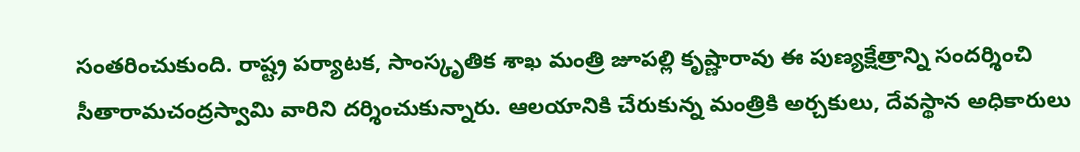సంతరించుకుంది. రాష్ట్ర పర్యాటక, సాంస్కృతిక శాఖ మంత్రి జూపల్లి కృష్ణారావు ఈ పుణ్యక్షేత్రాన్ని సందర్శించి సీతారామచంద్రస్వామి వారిని దర్శించుకున్నారు. ఆలయానికి చేరుకున్న మంత్రికి అర్చకులు, దేవస్థాన అధికారులు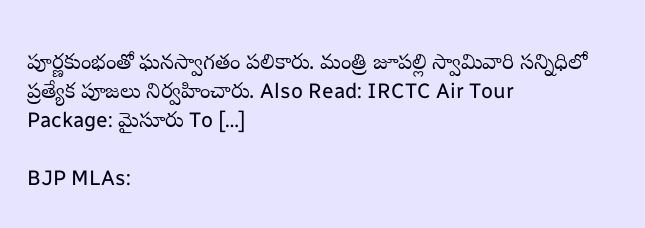పూర్ణకుంభంతో ఘనస్వాగతం పలికారు. మంత్రి జూపల్లి స్వామివారి సన్నిధిలో ప్రత్యేక పూజలు నిర్వహించారు. Also Read: IRCTC Air Tour Package: మైసూరు To […]

BJP MLAs: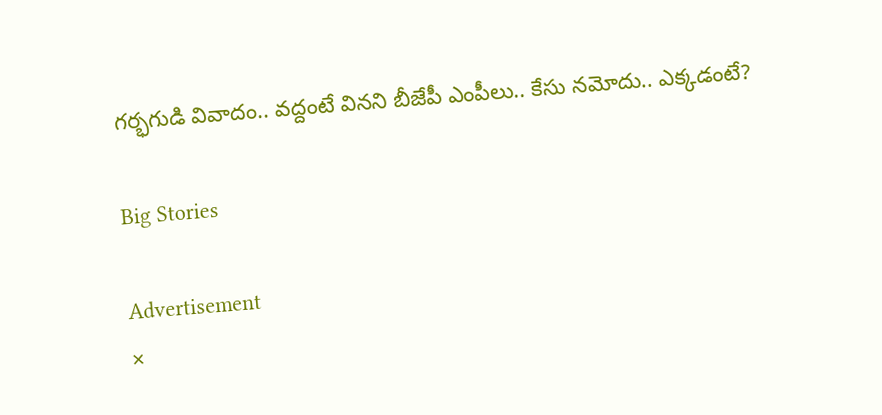గర్భగుడి వివాదం.. వద్దంటే వినని బీజేపీ ఎంపీలు.. కేసు నమోదు.. ఎక్కడంటే?

Big Stories

Advertisement
×